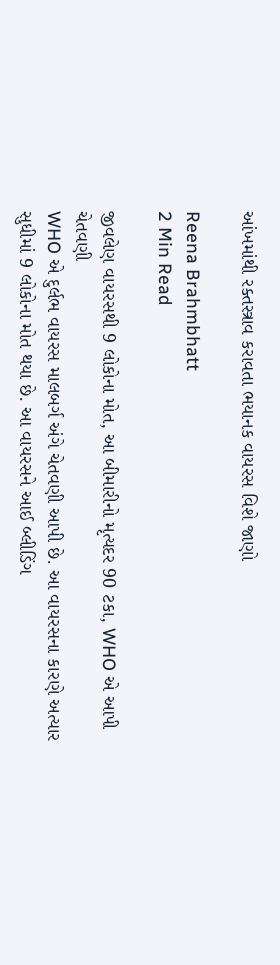આંખમાંથી રક્તસ્ત્રાવ કરાવતા ભયાનક વાયરસ વિશે જાણો

Reena Brahmbhatt
2 Min Read

જીવલેણ વાયરસથી 9 લોકોના મોત, આ બીમારીનો મૃત્યદર 90 ટકા, WHO એ આપી ચેતવણી
WHO એ દુર્લભ વાયરસ માલબર્ગ અંગે ચેતવણી આપી છે. આ વાયરસના કારણે અત્યાર સુધીમાં 9 લોકોના મોત થયા છે. આ વાયરસને આઈ બ્લીડિંગ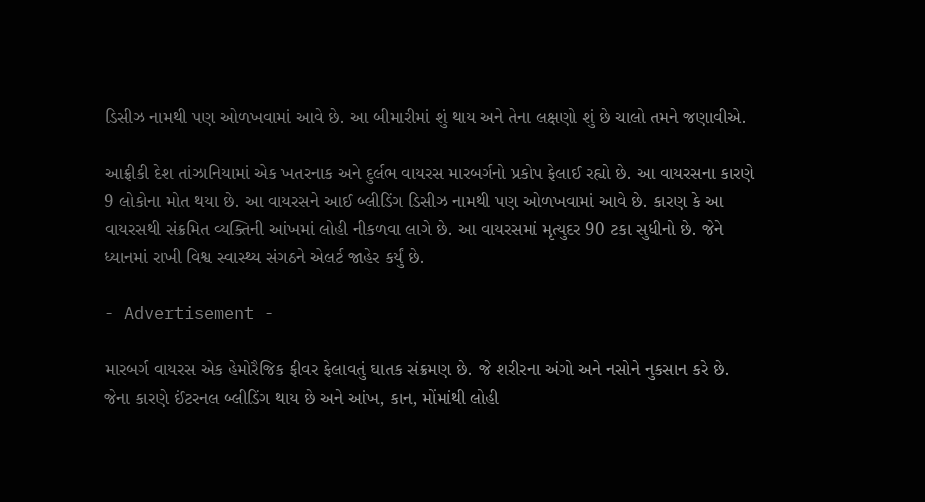ડિસીઝ નામથી પણ ઓળખવામાં આવે છે. આ બીમારીમાં શું થાય અને તેના લક્ષણો શું છે ચાલો તમને જણાવીએ.

આફ્રીકી દેશ તાંઝાનિયામાં એક ખતરનાક અને દુર્લભ વાયરસ મારબર્ગનો પ્રકોપ ફેલાઈ રહ્યો છે. આ વાયરસના કારણે 9 લોકોના મોત થયા છે. આ વાયરસને આઈ બ્લીડિંગ ડિસીઝ નામથી પણ ઓળખવામાં આવે છે. કારણ કે આ વાયરસથી સંક્રમિત વ્યક્તિની આંખમાં લોહી નીકળવા લાગે છે. આ વાયરસમાં મૃત્યુદર 90 ટકા સુધીનો છે. જેને ધ્યાનમાં રાખી વિશ્વ સ્વાસ્થ્ય સંગઠને એલર્ટ જાહેર કર્યું છે.

- Advertisement -

મારબર્ગ વાયરસ એક હેમોરૈજિક ફીવર ફેલાવતું ઘાતક સંક્રમણ છે. જે શરીરના અંગો અને નસોને નુકસાન કરે છે. જેના કારણે ઈંટરનલ બ્લીડિંગ થાય છે અને આંખ, કાન, મોંમાંથી લોહી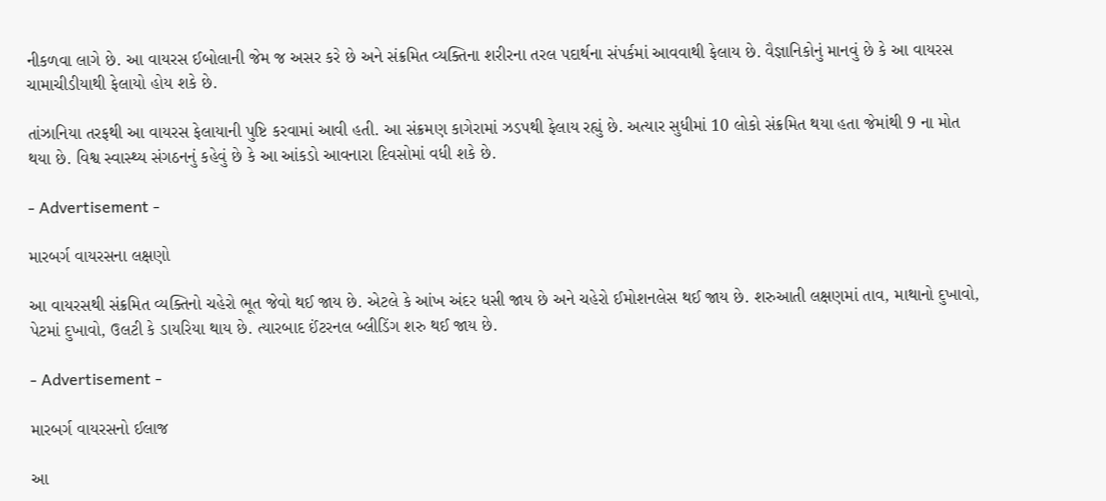નીકળવા લાગે છે. આ વાયરસ ઈબોલાની જેમ જ અસર કરે છે અને સંક્રમિત વ્યક્તિના શરીરના તરલ પદાર્થના સંપર્કમાં આવવાથી ફેલાય છે. વૈજ્ઞાનિકોનું માનવું છે કે આ વાયરસ ચામાચીડીયાથી ફેલાયો હોય શકે છે.

તાંઝાનિયા તરફથી આ વાયરસ ફેલાયાની પુષ્ટિ કરવામાં આવી હતી. આ સંક્રમણ કાગેરામાં ઝડપથી ફેલાય રહ્યું છે. અત્યાર સુધીમાં 10 લોકો સંક્રમિત થયા હતા જેમાંથી 9 ના મોત થયા છે. વિશ્વ સ્વાસ્થ્ય સંગઠનનું કહેવું છે કે આ આંકડો આવનારા દિવસોમાં વધી શકે છે.

- Advertisement -

મારબર્ગ વાયરસના લક્ષણો

આ વાયરસથી સંક્રમિત વ્યક્તિનો ચહેરો ભૂત જેવો થઈ જાય છે. એટલે કે આંખ અંદર ધસી જાય છે અને ચહેરો ઈમોશનલેસ થઈ જાય છે. શરુઆતી લક્ષણમાં તાવ, માથાનો દુખાવો, પેટમાં દુખાવો, ઉલટી કે ડાયરિયા થાય છે. ત્યારબાદ ઈંટરનલ બ્લીડિંગ શરુ થઈ જાય છે.

- Advertisement -

મારબર્ગ વાયરસનો ઈલાજ

આ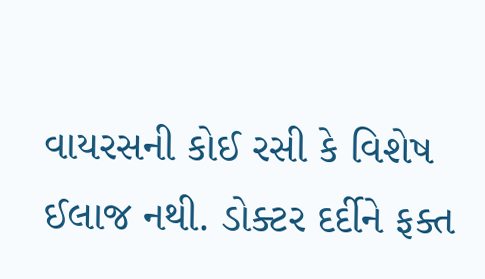વાયરસની કોઈ રસી કે વિશેષ ઈલાજ નથી. ડોક્ટર દર્દીને ફક્ત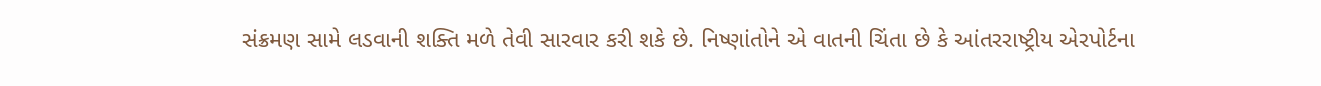સંક્રમણ સામે લડવાની શક્તિ મળે તેવી સારવાર કરી શકે છે. નિષ્ણાંતોને એ વાતની ચિંતા છે કે આંતરરાષ્ટ્રીય એરપોર્ટના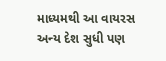માધ્યમથી આ વાયરસ અન્ય દેશ સુધી પણ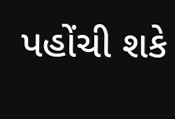પહોંચી શકે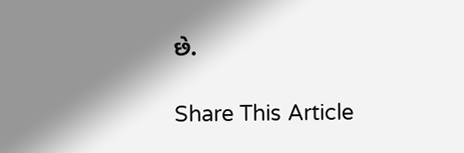છે.

Share This Article